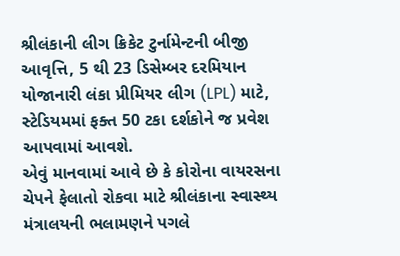શ્રીલંકાની લીગ ક્રિકેટ ટુર્નામેન્ટની બીજી આવૃત્તિ, 5 થી 23 ડિસેમ્બર દરમિયાન યોજાનારી લંકા પ્રીમિયર લીગ (LPL) માટે, સ્ટેડિયમમાં ફક્ત 50 ટકા દર્શકોને જ પ્રવેશ આપવામાં આવશે.
એવું માનવામાં આવે છે કે કોરોના વાયરસના ચેપને ફેલાતો રોકવા માટે શ્રીલંકાના સ્વાસ્થ્ય મંત્રાલયની ભલામણને પગલે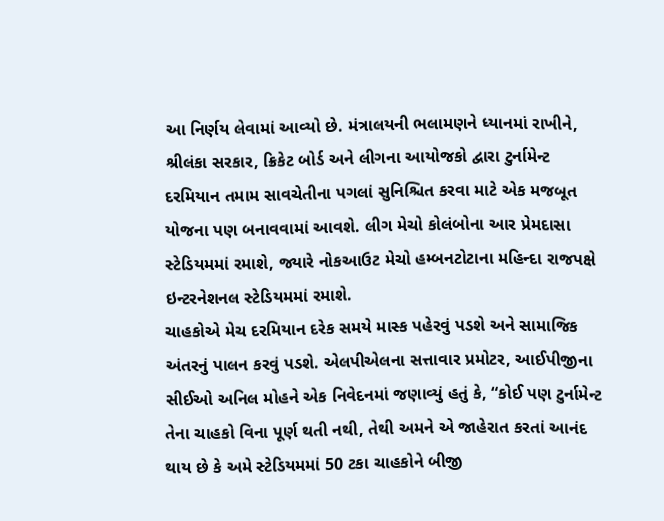આ નિર્ણય લેવામાં આવ્યો છે. મંત્રાલયની ભલામણને ધ્યાનમાં રાખીને, શ્રીલંકા સરકાર, ક્રિકેટ બોર્ડ અને લીગના આયોજકો દ્વારા ટુર્નામેન્ટ દરમિયાન તમામ સાવચેતીના પગલાં સુનિશ્ચિત કરવા માટે એક મજબૂત યોજના પણ બનાવવામાં આવશે. લીગ મેચો કોલંબોના આર પ્રેમદાસા સ્ટેડિયમમાં રમાશે, જ્યારે નોકઆઉટ મેચો હમ્બનટોટાના મહિન્દા રાજપક્ષે ઇન્ટરનેશનલ સ્ટેડિયમમાં રમાશે.
ચાહકોએ મેચ દરમિયાન દરેક સમયે માસ્ક પહેરવું પડશે અને સામાજિક અંતરનું પાલન કરવું પડશે. એલપીએલના સત્તાવાર પ્રમોટર, આઈપીજીના સીઈઓ અનિલ મોહને એક નિવેદનમાં જણાવ્યું હતું કે, “કોઈ પણ ટુર્નામેન્ટ તેના ચાહકો વિના પૂર્ણ થતી નથી, તેથી અમને એ જાહેરાત કરતાં આનંદ થાય છે કે અમે સ્ટેડિયમમાં 50 ટકા ચાહકોને બીજી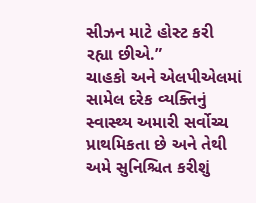સીઝન માટે હોસ્ટ કરી રહ્યા છીએ.”
ચાહકો અને એલપીએલમાં સામેલ દરેક વ્યક્તિનું સ્વાસ્થ્ય અમારી સર્વોચ્ચ પ્રાથમિકતા છે અને તેથી અમે સુનિશ્ચિત કરીશું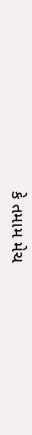કે તમામ મેચ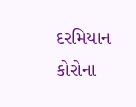દરમિયાન કોરોના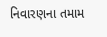નિવારણના તમામ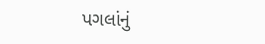પગલાંનું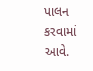પાલન કરવામાં આવે.